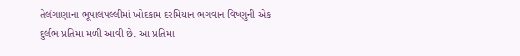તેલંગાણાના ભૂપાલપલ્લીમાં ખોદકામ દરમિયાન ભગવાન વિષ્ણુની એક દુર્લભ પ્રતિમા મળી આવી છે. આ પ્રતિમા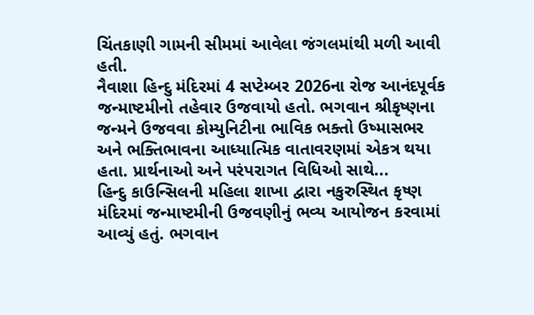ચિંતકાણી ગામની સીમમાં આવેલા જંગલમાંથી મળી આવી હતી.
નૈવાશા હિન્દુ મંદિરમાં 4 સપ્ટેમ્બર 2026ના રોજ આનંદપૂર્વક જન્માષ્ટમીનો તહેવાર ઉજવાયો હતો. ભગવાન શ્રીકૃષ્ણના જન્મને ઉજવવા કોમ્યુનિટીના ભાવિક ભક્તો ઉષ્માસભર અને ભક્તિભાવના આધ્યાત્મિક વાતાવરણમાં એકત્ર થયા હતા. પ્રાર્થનાઓ અને પરંપરાગત વિધિઓ સાથે...
હિન્દુ કાઉન્સિલની મહિલા શાખા દ્વારા નકુરુસ્થિત કૃષ્ણ મંદિરમાં જન્માષ્ટમીની ઉજવણીનું ભવ્ય આયોજન કરવામાં આવ્યું હતું. ભગવાન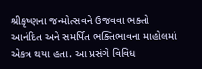શ્રીકૃષ્ણના જન્મોત્સવને ઉજવવા ભક્તો આનંદિત અને સમર્પિત ભક્તિભાવના માહોલમાં એકત્ર થયા હતા. આ પ્રસંગે વિવિધ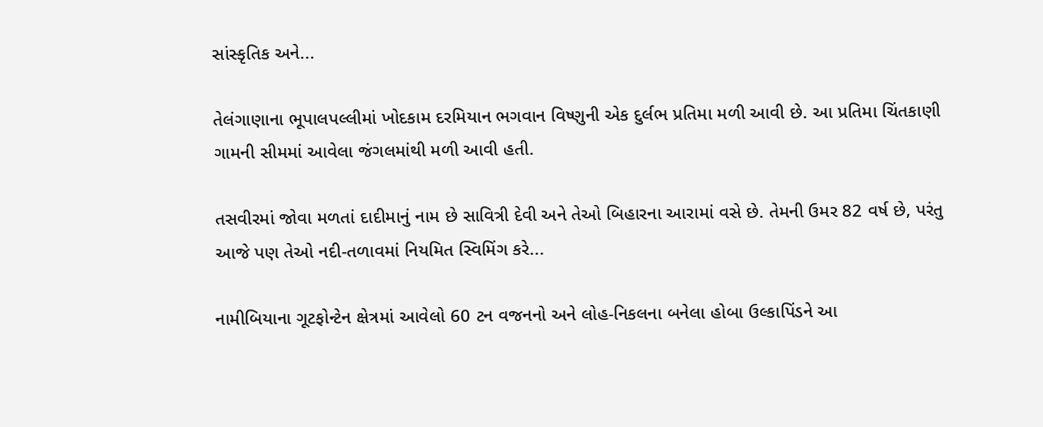સાંસ્કૃતિક અને...

તેલંગાણાના ભૂપાલપલ્લીમાં ખોદકામ દરમિયાન ભગવાન વિષ્ણુની એક દુર્લભ પ્રતિમા મળી આવી છે. આ પ્રતિમા ચિંતકાણી ગામની સીમમાં આવેલા જંગલમાંથી મળી આવી હતી.

તસવીરમાં જોવા મળતાં દાદીમાનું નામ છે સાવિત્રી દેવી અને તેઓ બિહારના આરામાં વસે છે. તેમની ઉમર 82 વર્ષ છે, પરંતુ આજે પણ તેઓ નદી-તળાવમાં નિયમિત સ્વિમિંગ કરે...

નામીબિયાના ગૂટફોન્ટેન ક્ષેત્રમાં આવેલો 60 ટન વજનનો અને લોહ-નિકલના બનેલા હોબા ઉલ્કાપિંડને આ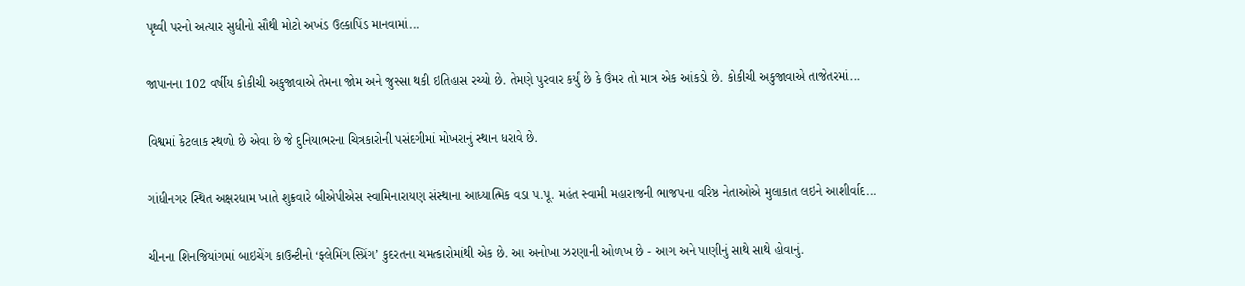પૃથ્વી પરનો અત્યાર સુધીનો સૌથી મોટો અખંડ ઉલ્કાપિંડ માનવામાં...

જાપાનના 102 વર્ષીય કોકીચી અકુજાવાએ તેમના જોમ અને જુસ્સા થકી ઇતિહાસ રચ્યો છે. તેમણે પુરવાર કર્યું છે કે ઉંમર તો માત્ર એક આંકડો છે. કોકીચી અકુજાવાએ તાજેતરમાં...

વિશ્વમાં કેટલાક સ્થળો છે એવા છે જે દુનિયાભરના ચિત્રકારોની પસંદગીમાં મોખરાનું સ્થાન ધરાવે છે.

ગાંધીનગર સ્થિત અક્ષરધામ ખાતે શુક્રવારે બીએપીએસ સ્વામિનારાયણ સંસ્થાના આધ્યાત્મિક વડા પ.પૂ. મહંત સ્વામી મહારાજની ભાજપના વરિષ્ઠ નેતાઓએ મુલાકાત લઇને આશીર્વાદ...

ચીનના શિનજિયાંગમાં બાઇચેંગ કાઉન્ટીનો ‘ફ્લેમિંગ સ્પ્રિંગ’ કુદરતના ચમત્કારોમાંથી એક છે. આ અનોખા ઝરણાની ઓળખ છે - આગ અને પાણીનું સાથે સાથે હોવાનું.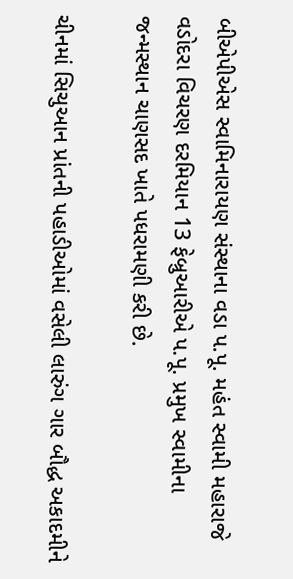બીએપીએસ સ્વામિનારાયણ સંસ્થાના વડા પ.પૂ. મહંત સ્વામી મહારાજે વડોદરા વિચરણ દરમિયાન 13 ફેબ્રુઆરીએ પ.પૂ. પ્રમુખ સ્વામીના જન્મસ્થાન ચાણસદ ખાતે પધરામણી કરી છે.

ચીનમાં સિચુઆન પ્રાંતની પહાડીઓમાં વસેલી લારુંગ ગાર બૌદ્ધ અકાદમીને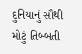દુનિયાનું સૌથી મોટું તિબ્બતી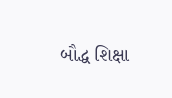બૌદ્ધ શિક્ષા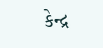કેન્દ્ર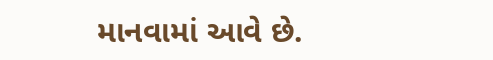માનવામાં આવે છે.